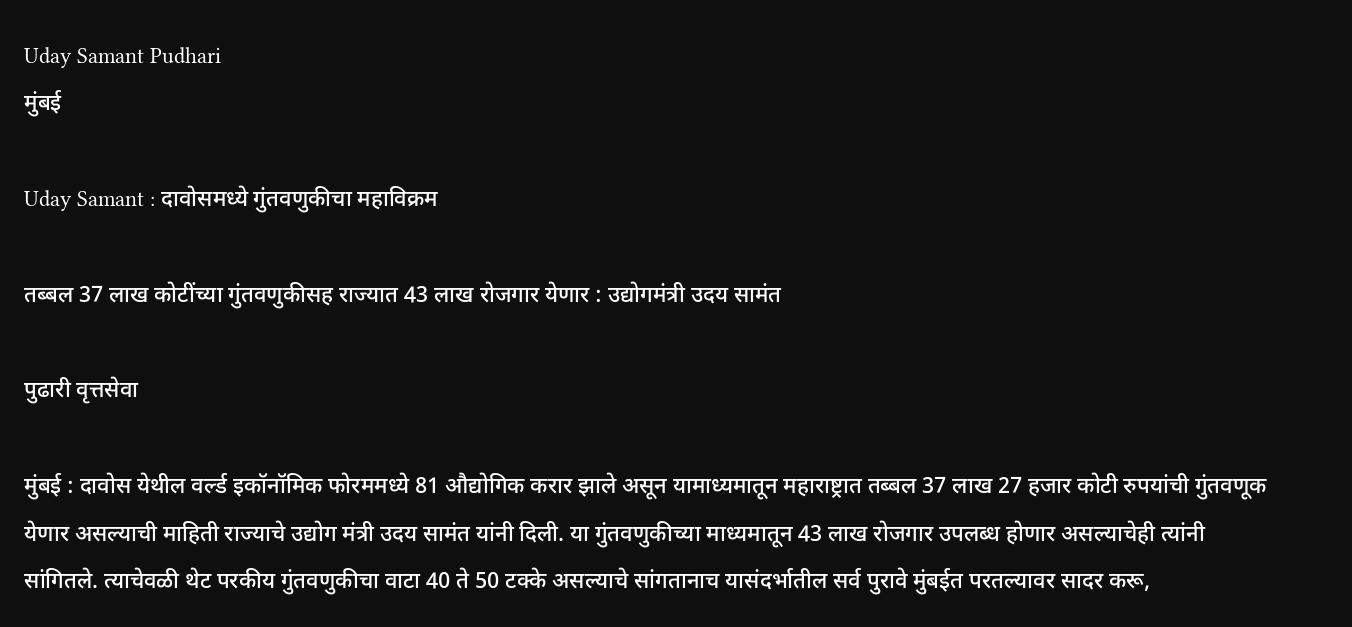Uday Samant Pudhari
मुंबई

Uday Samant : दावोसमध्ये गुंतवणुकीचा महाविक्रम

तब्बल 37 लाख कोटींच्या गुंतवणुकीसह राज्यात 43 लाख रोजगार येणार : उद्योगमंत्री उदय सामंत

पुढारी वृत्तसेवा

मुंबई : दावोस येथील वर्ल्ड इकॉनॉमिक फोरममध्ये 81 औद्योगिक करार झाले असून यामाध्यमातून महाराष्ट्रात तब्बल 37 लाख 27 हजार कोटी रुपयांची गुंतवणूक येणार असल्याची माहिती राज्याचे उद्योग मंत्री उदय सामंत यांनी दिली. या गुंतवणुकीच्या माध्यमातून 43 लाख रोजगार उपलब्ध होणार असल्याचेही त्यांनी सांगितले. त्याचेवळी थेट परकीय गुंतवणुकीचा वाटा 40 ते 50 टक्के असल्याचे सांगतानाच यासंदर्भातील सर्व पुरावे मुंबईत परतल्यावर सादर करू,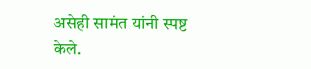असेही सामंत यांनी स्पष्ट केले.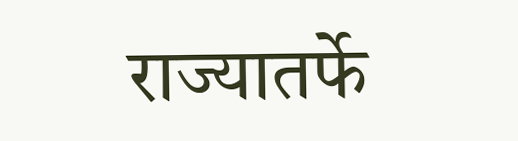राज्यातर्फे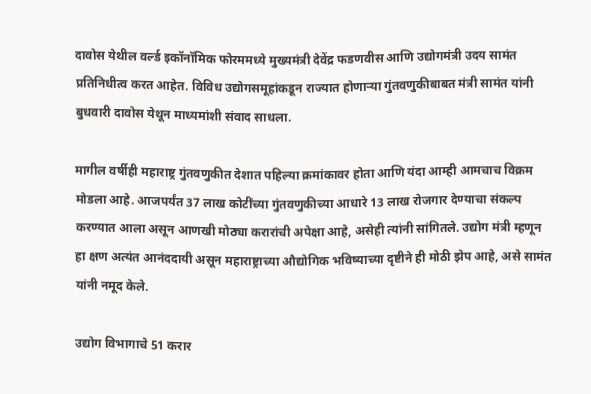दावोस येथील वर्ल्ड इकॉनॉमिक फोरममध्ये मुख्यमंत्री देवेंद्र फडणवीस आणि उद्योगमंत्री उदय सामंत प्रतिनिधीत्व करत आहेत. विविध उद्योगसमूहांकडून राज्यात होणाऱ्या गुंतवणुकीबाबत मंत्री सामंत यांनी बुधवारी दावोस येथून माध्यमांशी संवाद साधला.

मागील वर्षीही महाराष्ट्र गुंतवणुकीत देशात पहिल्या क्रमांकावर होता आणि यंदा आम्ही आमचाच विक्रम मोडला आहे. आजपर्यंत 37 लाख कोटींच्या गुंतवणुकीच्या आधारे 13 लाख रोजगार देण्याचा संकल्प करण्यात आला असून आणखी मोठ्या करारांची अपेक्षा आहे, असेही त्यांनी सांगितले. उद्योग मंत्री म्हणून हा क्षण अत्यंत आनंददायी असून महाराष्ट्राच्या औद्योगिक भविष्याच्या दृष्टीने ही मोठी झेप आहे, असे सामंत यांनी नमूद केले.

उद्योग विभागाचे 51 करार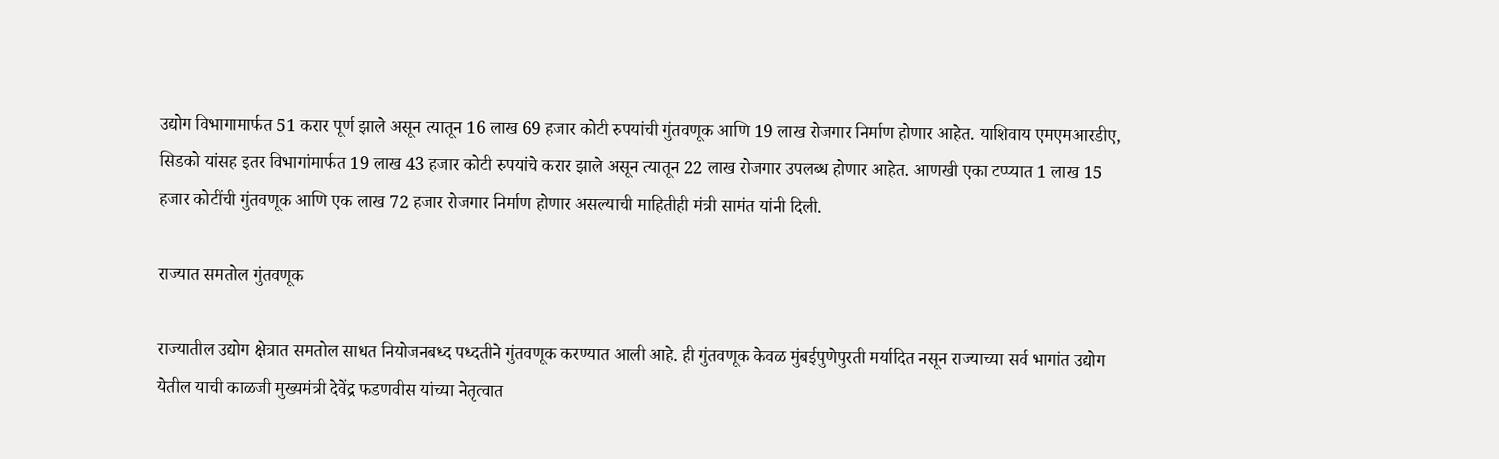उद्योग विभागामार्फत 51 करार पूर्ण झाले असून त्यातून 16 लाख 69 हजार कोटी रुपयांची गुंतवणूक आणि 19 लाख रोजगार निर्माण होणार आहेत. याशिवाय एमएमआरडीए, सिडको यांसह इतर विभागांमार्फत 19 लाख 43 हजार कोटी रुपयांचे करार झाले असून त्यातून 22 लाख रोजगार उपलब्ध होणार आहेत. आणखी एका टप्प्यात 1 लाख 15 हजार कोटींची गुंतवणूक आणि एक लाख 72 हजार रोजगार निर्माण होणार असल्याची माहितीही मंत्री सामंत यांनी दिली.

राज्यात समतोल गुंतवणूक

राज्यातील उद्योग क्षेत्रात समतोल साधत नियोजनबध्द पध्दतीने गुंतवणूक करण्यात आली आहे. ही गुंतवणूक केवळ मुंबईपुणेपुरती मर्यादित नसून राज्याच्या सर्व भागांत उद्योग येतील याची काळजी मुख्यमंत्री देवेंद्र फडणवीस यांच्या नेतृत्वात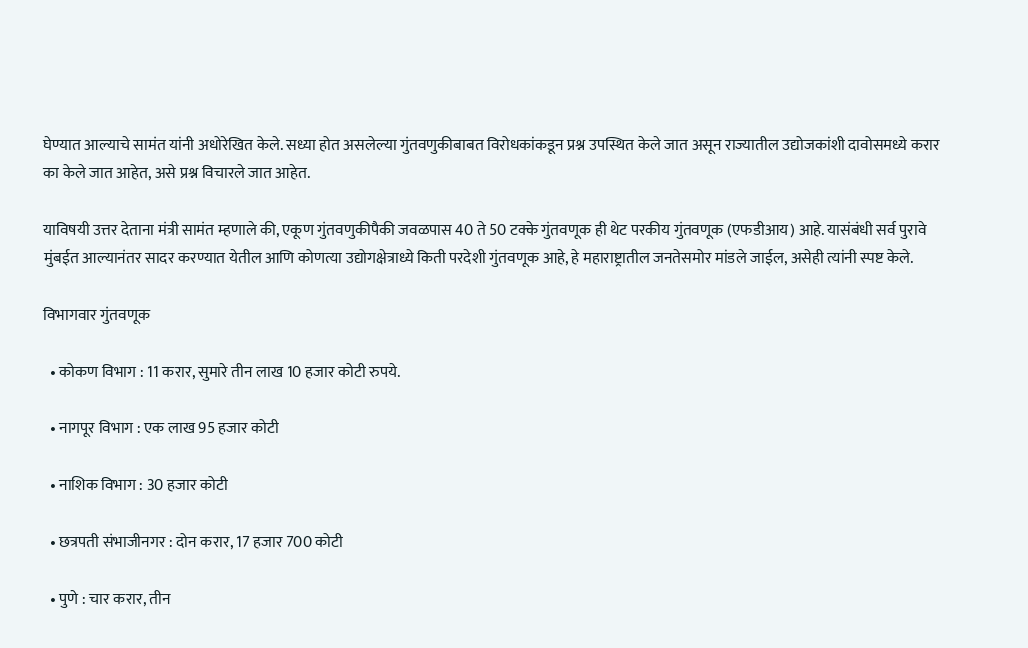घेण्यात आल्याचे सामंत यांनी अधोरेखित केले. सध्या होत असलेल्या गुंतवणुकीबाबत विरोधकांकडून प्रश्न उपस्थित केले जात असून राज्यातील उद्योजकांशी दावोसमध्ये करार का केले जात आहेत, असे प्रश्न विचारले जात आहेत.

याविषयी उत्तर देताना मंत्री सामंत म्हणाले की, एकूण गुंतवणुकीपैकी जवळपास 40 ते 50 टक्के गुंतवणूक ही थेट परकीय गुंतवणूक (एफडीआय) आहे. यासंबंधी सर्व पुरावे मुंबईत आल्यानंतर सादर करण्यात येतील आणि कोणत्या उद्योगक्षेत्राध्ये किती परदेशी गुंतवणूक आहे, हे महाराष्ट्रातील जनतेसमोर मांडले जाईल, असेही त्यांनी स्पष्ट केले.

विभागवार गुंतवणूक

  • कोकण विभाग : 11 करार, सुमारे तीन लाख 10 हजार कोटी रुपये.

  • नागपूर विभाग : एक लाख 95 हजार कोटी

  • नाशिक विभाग : 30 हजार कोटी

  • छत्रपती संभाजीनगर : दोन करार, 17 हजार 700 कोटी

  • पुणे : चार करार, तीन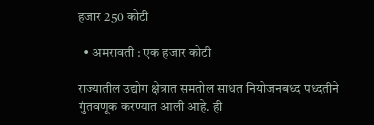हजार 250 कोटी

  • अमरावती : एक हजार कोटी

राज्यातील उद्योग क्षेत्रात समतोल साधत नियोजनबध्द पध्दतीने गुंतवणूक करण्यात आली आहे. ही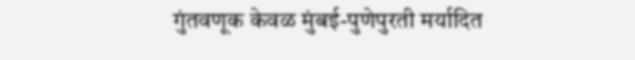गुंतवणूक केवळ मुंबई-पुणेपुरती मर्यादित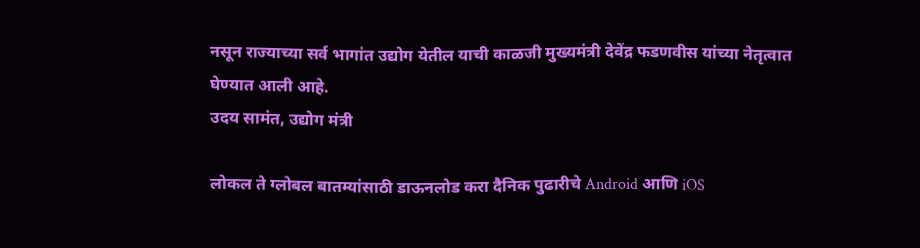नसून राज्याच्या सर्व भागांत उद्योग येतील याची काळजी मुख्यमंत्री देवेंद्र फडणवीस यांच्या नेतृत्वात घेण्यात आली आहे.
उदय सामंत, उद्योग मंत्री

लोकल ते ग्लोबल बातम्यांसाठी डाऊनलोड करा दैनिक पुढारीचे Android आणि iOS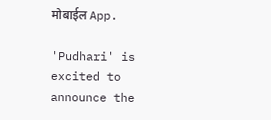मोबाईल App.

'Pudhari' is excited to announce the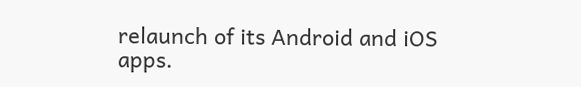relaunch of its Android and iOS apps.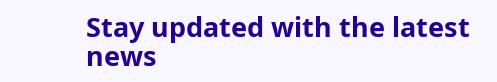Stay updated with the latest news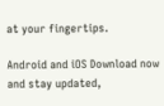at your fingertips.

Android and iOS Download now and stay updated,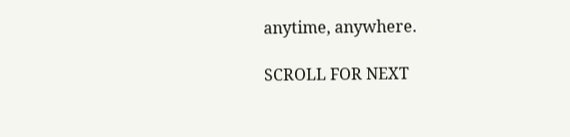anytime, anywhere.

SCROLL FOR NEXT